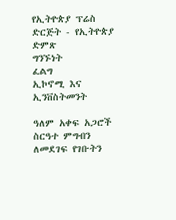የኢትዮጵያ ፕሬስ ድርጅት - የኢትዮጵያ ድምጽ
ግንኙነት
ፈልግ
ኢኮኖሚ እና ኢንቨስትመንት

ዓለም አቀፍ አጋሮች ስርዓተ ምግብን ለመደገፍ የገቡትን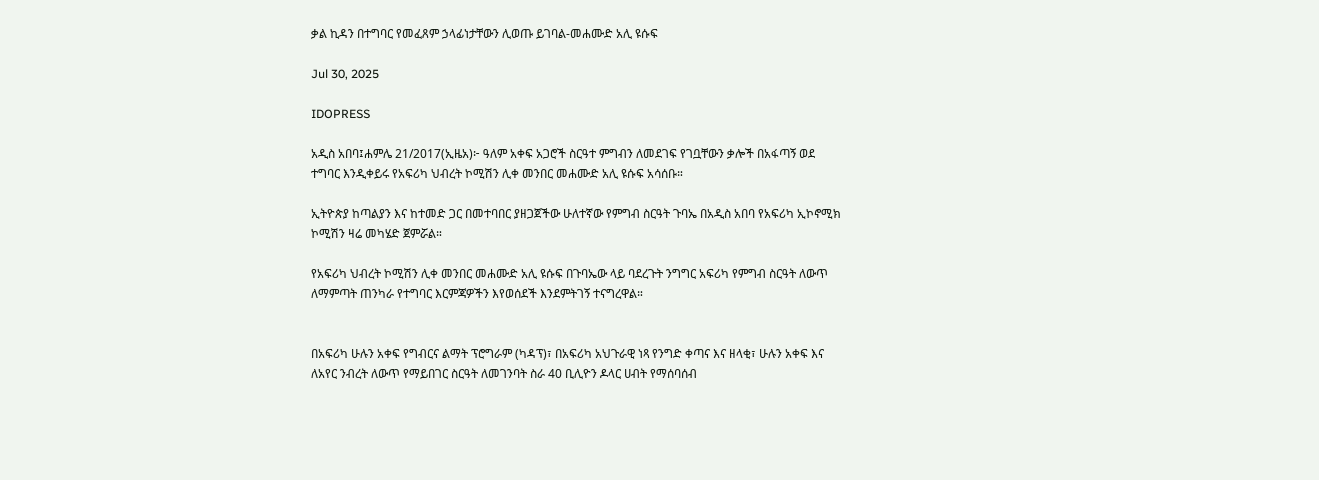ቃል ኪዳን በተግባር የመፈጸም ኃላፊነታቸውን ሊወጡ ይገባል-መሐሙድ አሊ ዩሱፍ

Jul 30, 2025

IDOPRESS

አዲስ አበባ፤ሐምሌ 21/2017(ኢዜአ)፦ ዓለም አቀፍ አጋሮች ስርዓተ ምግብን ለመደገፍ የገቧቸውን ቃሎች በአፋጣኝ ወደ ተግባር እንዲቀይሩ የአፍሪካ ህብረት ኮሚሽን ሊቀ መንበር መሐሙድ አሊ ዩሱፍ አሳሰቡ።

ኢትዮጵያ ከጣልያን እና ከተመድ ጋር በመተባበር ያዘጋጀችው ሁለተኛው የምግብ ስርዓት ጉባኤ በአዲስ አበባ የአፍሪካ ኢኮኖሚክ ኮሚሽን ዛሬ መካሄድ ጀምሯል።

የአፍሪካ ህብረት ኮሚሽን ሊቀ መንበር መሐሙድ አሊ ዩሱፍ በጉባኤው ላይ ባደረጉት ንግግር አፍሪካ የምግብ ስርዓት ለውጥ ለማምጣት ጠንካራ የተግባር እርምጃዎችን እየወሰደች እንደምትገኝ ተናግረዋል።


በአፍሪካ ሁሉን አቀፍ የግብርና ልማት ፕሮግራም (ካዳፕ)፣ በአፍሪካ አህጉራዊ ነጻ የንግድ ቀጣና እና ዘላቂ፣ ሁሉን አቀፍ እና ለአየር ንብረት ለውጥ የማይበገር ስርዓት ለመገንባት ስራ 40 ቢሊዮን ዶላር ሀብት የማሰባሰብ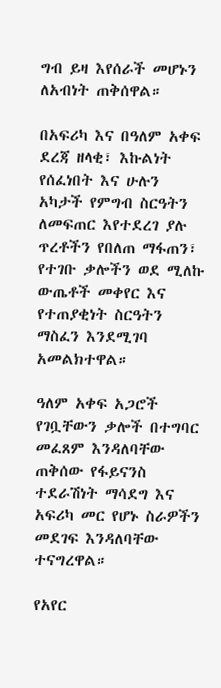ግብ ይዛ እየሰራች መሆኑን ለአብነት ጠቅሰዋል።

በአፍሪካ እና በዓለም አቀፍ ደረጃ ዘላቂ፣ እኩልነት የሰፈነበት እና ሁሉን አካታች የምግብ ስርዓትን ለመፍጠር እየተደረገ ያሉ ጥረቶችን የበለጠ ማፋጠን፣ የተገቡ ቃሎችን ወደ ሚለኩ ውጤቶች መቀየር እና የተጠያቂነት ስርዓትን ማስፈን እንደሚገባ አመልክተዋል።

ዓለም አቀፍ አጋሮች የገቧቸውን ቃሎች በተግባር መፈጸም እንዳለባቸው ጠቅሰው የፋይናንስ ተደራሽነት ማሳደግ እና አፍሪካ መር የሆኑ ስራዎችን መደገፍ እንዳለባቸው ተናግረዋል።

የአየር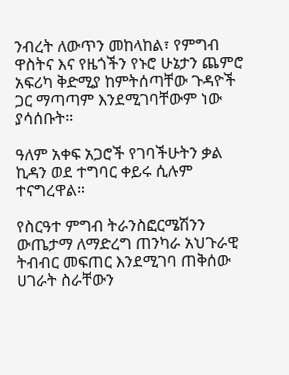ንብረት ለውጥን መከላከል፣ የምግብ ዋስትና እና የዜጎችን የኑሮ ሁኔታን ጨምሮ አፍሪካ ቅድሚያ ከምትሰጣቸው ጉዳዮች ጋር ማጣጣም እንደሚገባቸውም ነው ያሳሰቡት።

ዓለም አቀፍ አጋሮች የገባችሁትን ቃል ኪዳን ወደ ተግባር ቀይሩ ሲሉም ተናግረዋል።

የስርዓተ ምግብ ትራንስፎርሜሽንን ውጤታማ ለማድረግ ጠንካራ አህጉራዊ ትብብር መፍጠር እንደሚገባ ጠቅሰው ሀገራት ስራቸውን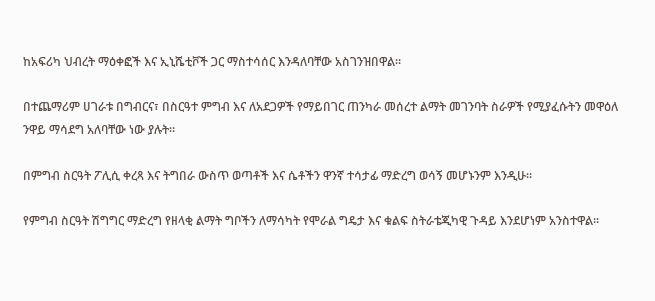ከአፍሪካ ህብረት ማዕቀፎች እና ኢኒሼቲቮች ጋር ማስተሳሰር እንዳለባቸው አስገንዝበዋል።

በተጨማሪም ሀገራቱ በግብርና፣ በስርዓተ ምግብ እና ለአደጋዎች የማይበገር ጠንካራ መሰረተ ልማት መገንባት ስራዎች የሚያፈሱትን መዋዕለ ንዋይ ማሳደግ አለባቸው ነው ያሉት።

በምግብ ስርዓት ፖሊሲ ቀረጻ እና ትግበራ ውስጥ ወጣቶች እና ሴቶችን ዋንኛ ተሳታፊ ማድረግ ወሳኝ መሆኑንም እንዲሁ።

የምግብ ስርዓት ሽግግር ማድረግ የዘላቂ ልማት ግቦችን ለማሳካት የሞራል ግዴታ እና ቁልፍ ስትራቴጂካዊ ጉዳይ እንደሆነም አንስተዋል።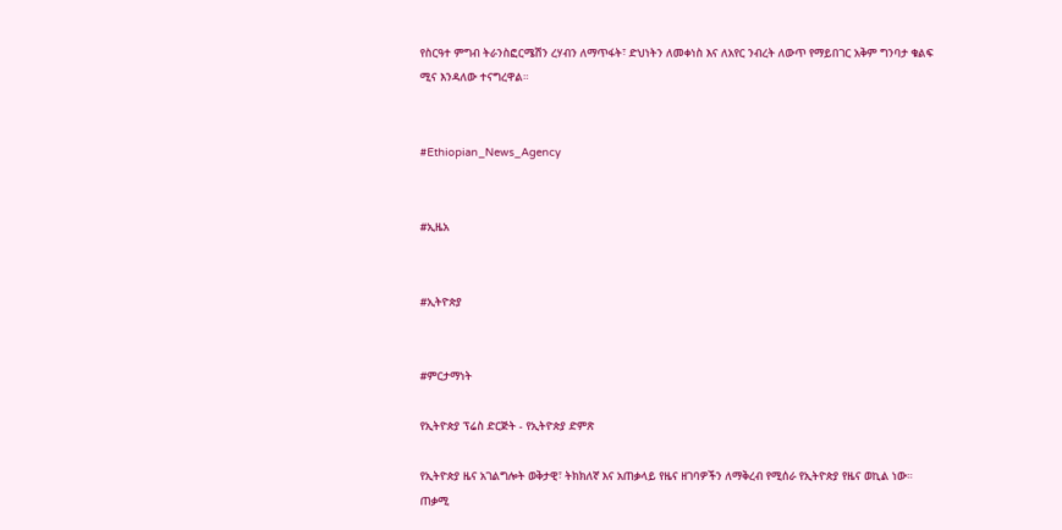የስርዓተ ምግብ ትራንስፎርሜሽን ረሃብን ለማጥፋት፣ ድህነትን ለመቀነስ እና ለአየር ንብረት ለውጥ የማይበገር አቅም ግንባታ ቁልፍ ሚና እንዳለው ተናግረዋል።


#Ethiopian_News_Agency


#ኢዜአ


#ኢትዮጵያ


#ምርታማነት

የኢትዮጵያ ፕሬስ ድርጅት - የኢትዮጵያ ድምጽ

የኢትዮጵያ ዜና አገልግሎት ወቅታዊ፣ ትክክለኛ እና አጠቃላይ የዜና ዘገባዎችን ለማቅረብ የሚሰራ የኢትዮጵያ የዜና ወኪል ነው። ጠቃሚ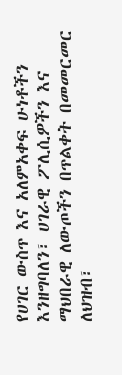የሀገር ውስጥ እና አለምአቀፍ ሁነቶችን እንዘግባለን፣ ሀገራዊ ፖሊሲዎችን እና ማህበራዊ ለውጦችን በጥልቀት በመመርመር ለህዝብ፣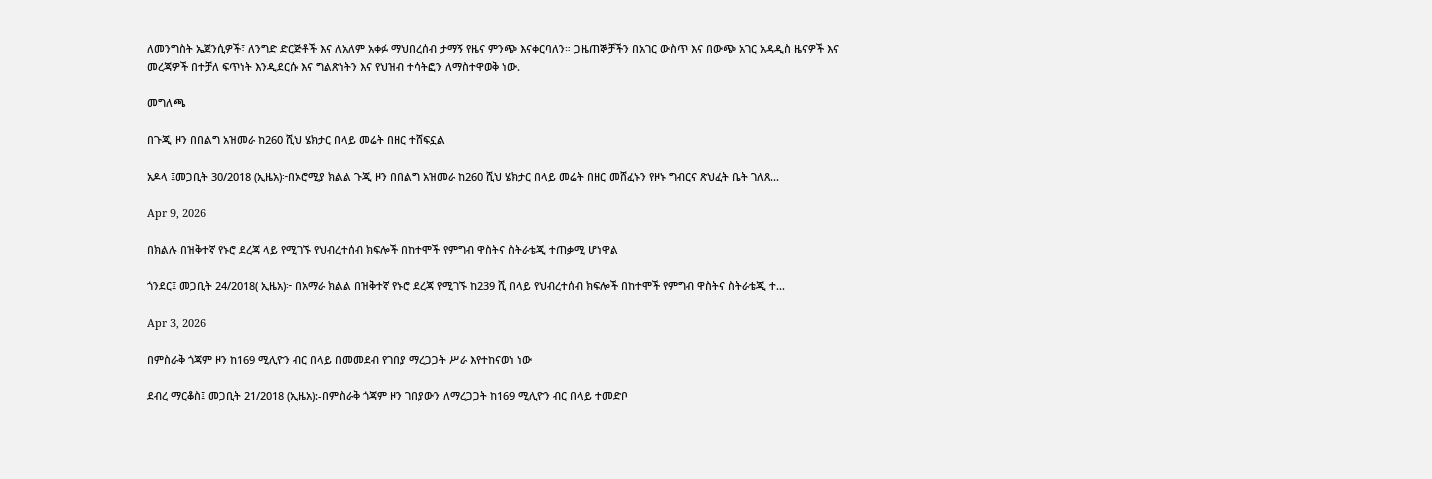ለመንግስት ኤጀንሲዎች፣ ለንግድ ድርጅቶች እና ለአለም አቀፉ ማህበረሰብ ታማኝ የዜና ምንጭ እናቀርባለን። ጋዜጠኞቻችን በአገር ውስጥ እና በውጭ አገር አዳዲስ ዜናዎች እና መረጃዎች በተቻለ ፍጥነት እንዲደርሱ እና ግልጽነትን እና የህዝብ ተሳትፎን ለማስተዋወቅ ነው.

መግለጫ

በጉጂ ዞን በበልግ አዝመራ ከ260 ሺህ ሄክታር በላይ መሬት በዘር ተሸፍኗል

አዶላ ፤መጋቢት 30/2018 (ኢዜአ)፦በኦሮሚያ ክልል ጉጂ ዞን በበልግ አዝመራ ከ260 ሺህ ሄክታር በላይ መሬት በዘር መሸፈኑን የዞኑ ግብርና ጽህፈት ቤት ገለጸ...

Apr 9, 2026

በክልሉ በዝቅተኛ የኑሮ ደረጃ ላይ የሚገኙ የህብረተሰብ ክፍሎች በከተሞች የምግብ ዋስትና ስትራቴጂ ተጠቃሚ ሆነዋል

ጎንደር፤ መጋቢት 24/2018( ኢዜአ)፦ በአማራ ክልል በዝቅተኛ የኑሮ ደረጃ የሚገኙ ከ239 ሺ በላይ የህብረተሰብ ክፍሎች በከተሞች የምግብ ዋስትና ስትራቴጂ ተ...

Apr 3, 2026

በምስራቅ ጎጃም ዞን ከ169 ሚሊዮን ብር በላይ በመመደብ የገበያ ማረጋጋት ሥራ እየተከናወነ ነው

ደብረ ማርቆስ፤ መጋቢት 21/2018 (ኢዜአ):-በምስራቅ ጎጃም ዞን ገበያውን ለማረጋጋት ከ169 ሚሊዮን ብር በላይ ተመድቦ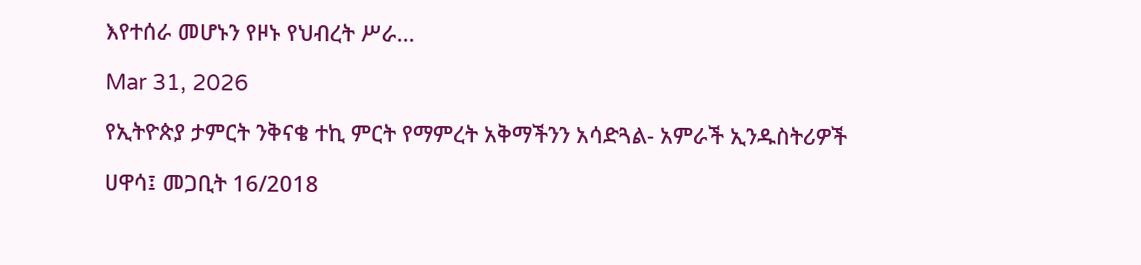እየተሰራ መሆኑን የዞኑ የህብረት ሥራ...

Mar 31, 2026

የኢትዮጵያ ታምርት ንቅናቄ ተኪ ምርት የማምረት አቅማችንን አሳድጓል- አምራች ኢንዱስትሪዎች

ሀዋሳ፤ መጋቢት 16/2018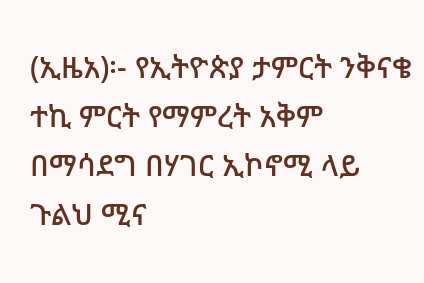(ኢዜአ)፡- የኢትዮጵያ ታምርት ንቅናቄ ተኪ ምርት የማምረት አቅም በማሳደግ በሃገር ኢኮኖሚ ላይ ጉልህ ሚና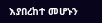እያበረከተ መሆኑን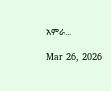አምራ...

Mar 26, 2026